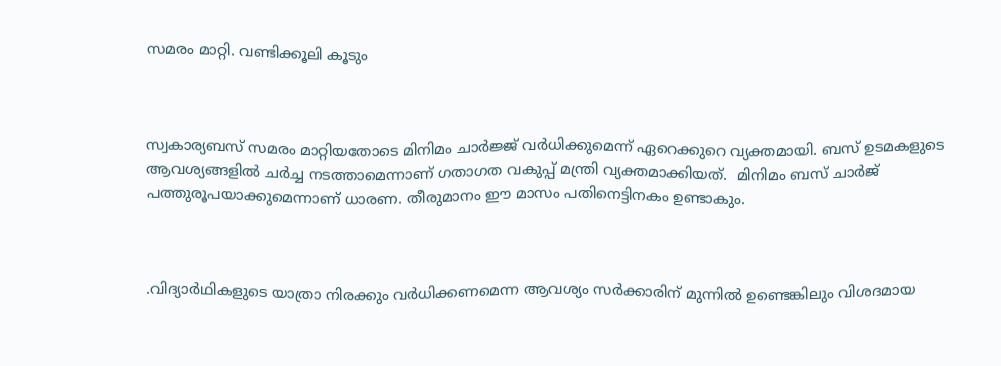സമരം മാറ്റി. വണ്ടിക്കൂലി കൂടും



സ്വകാര്യബസ് സമരം മാറ്റിയതോടെ മിനിമം ചാര്‍ജ്ജ് വര്‍ധിക്കുമെന്ന് ഏറെക്കുറെ വ്യക്തമായി. ബസ് ഉടമകളുടെ ആവശ്യങ്ങളില്‍ ചര്‍ച്ച നടത്താമെന്നാണ് ഗതാഗത വകുപ്പ് മന്ത്രി വ്യക്തമാക്കിയത്.  മിനിമം ബസ് ചാര്‍ജ് പത്തുരൂപയാക്കുമെന്നാണ് ധാരണ. തീരുമാനം ഈ മാസം പതിനെട്ടിനകം ഉണ്ടാകും.



.വിദ്യാര്‍ഥികളുടെ യാത്രാ നിരക്കും വര്‍ധിക്കണമെന്ന ആവശ്യം സര്‍ക്കാരിന് മുന്നില്‍ ഉണ്ടെങ്കിലും വിശദമായ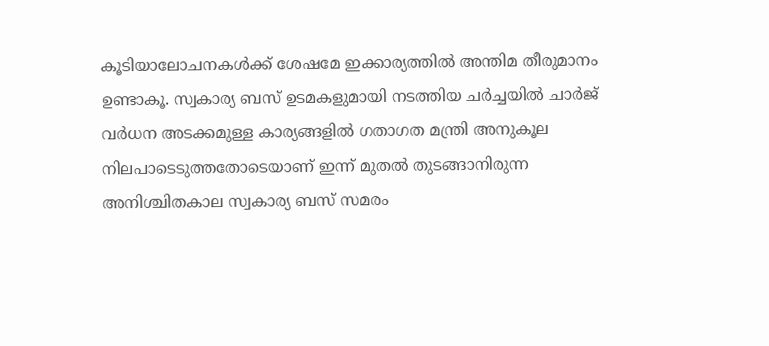കൂടിയാലോചനകള്‍ക്ക് ശേഷമേ ഇക്കാര്യത്തില്‍ അന്തിമ തീരുമാനം ഉണ്ടാകൂ. സ്വകാര്യ ബസ് ഉടമകളുമായി നടത്തിയ ചര്‍ച്ചയില്‍ ചാര്‍ജ് വര്‍ധന അടക്കമുള്ള കാര്യങ്ങളില്‍ ഗതാഗത മന്ത്രി അനുകൂല നിലപാടെടുത്തതോടെയാണ് ഇന്ന് മുതല്‍ തുടങ്ങാനിരുന്ന അനിശ്ചിതകാല സ്വകാര്യ ബസ് സമരം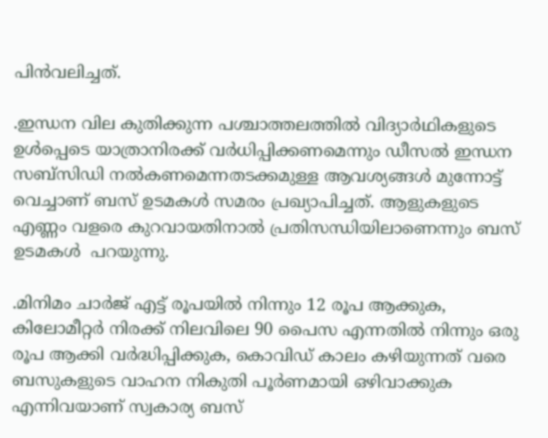പിന്‍വലിച്ചത്.

.ഇന്ധന വില കുതിക്കുന്ന പശ്ചാത്തലത്തില്‍ വിദ്യാര്‍ഥികളുടെ ഉള്‍പ്പെടെ യാത്രാനിരക്ക് വര്‍ധിപ്പിക്കണമെന്നും ഡീസല്‍ ഇന്ധന സബ്‌സിഡി നല്‍കണമെന്നതടക്കമുള്ള ആവശ്യങ്ങള്‍ മുന്നോട്ട് വെച്ചാണ് ബസ് ഉടമകള്‍ സമരം പ്രഖ്യാപിച്ചത്. ആളുകളുടെ എണ്ണം വളരെ കുറവായതിനാല്‍ പ്രതിസന്ധിയിലാണെന്നും ബസ് ഉടമകള്‍  പറയുന്നു.

.മിനിമം ചാര്‍ജ് എട്ട് രൂപയില്‍ നിന്നും 12 രൂപ ആക്കുക, കിലോമീറ്റര്‍ നിരക്ക് നിലവിലെ 90 പൈസ എന്നതില്‍ നിന്നും ഒരു രൂപ ആക്കി വര്‍ദ്ധിപ്പിക്കുക, കൊവിഡ് കാലം കഴിയുന്നത് വരെ ബസുകളുടെ വാഹന നികുതി പൂര്‍ണമായി ഒഴിവാക്കുക എന്നിവയാണ് സ്വകാര്യ ബസ്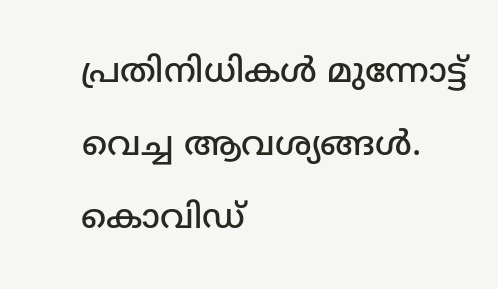പ്രതിനിധികള്‍ മുന്നോട്ട് വെച്ച ആവശ്യങ്ങള്‍. കൊവിഡ്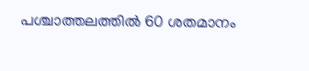പശ്ചാത്തലത്തില്‍ 60 ശതമാനം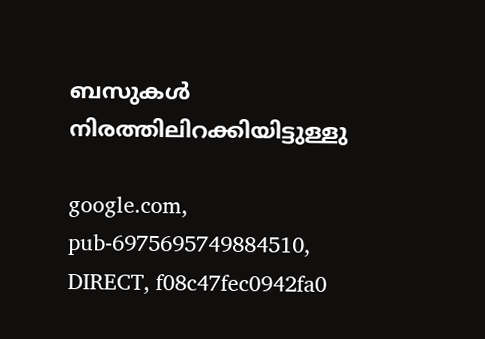ബസുകള്‍  നിരത്തിലിറക്കിയിട്ടുള്ളു

google.com, pub-6975695749884510, DIRECT, f08c47fec0942fa0